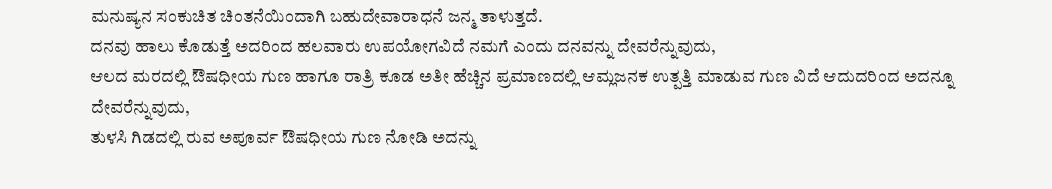ಮನುಷ್ಯನ ಸಂಕುಚಿತ ಚಿಂತನೆಯಿಂದಾಗಿ ಬಹುದೇವಾರಾಧನೆ ಜನ್ಮ ತಾಳುತ್ತದೆ.
ದನವು ಹಾಲು ಕೊಡುತ್ತೆ ಅದರಿಂದ ಹಲವಾರು ಉಪಯೋಗವಿದೆ ನಮಗೆ ಎಂದು ದನವನ್ನು ದೇವರೆನ್ನುವುದು,
ಆಲದ ಮರದಲ್ಲಿ ಔಷಧೀಯ ಗುಣ ಹಾಗೂ ರಾತ್ರಿ ಕೂಡ ಅತೀ ಹೆಚ್ಚಿನ ಪ್ರಮಾಣದಲ್ಲಿ ಆಮ್ಲಜನಕ ಉತ್ಪತ್ತಿ ಮಾಡುವ ಗುಣ ವಿದೆ ಆದುದರಿಂದ ಅದನ್ನೂ ದೇವರೆನ್ನುವುದು,
ತುಳಸಿ ಗಿಡದಲ್ಲಿ ರುವ ಅಪೂರ್ವ ಔಷಧೀಯ ಗುಣ ನೋಡಿ ಅದನ್ನು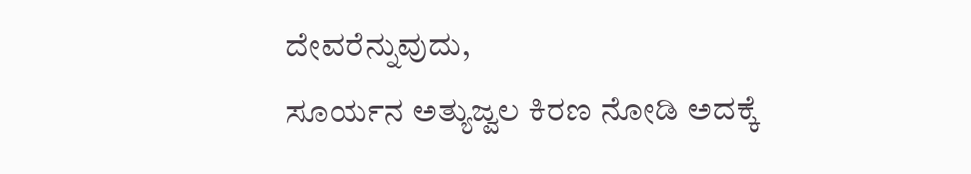ದೇವರೆನ್ನುವುದು,
ಸೂರ್ಯನ ಅತ್ಯುಜ್ವಲ ಕಿರಣ ನೋಡಿ ಅದಕ್ಕೆ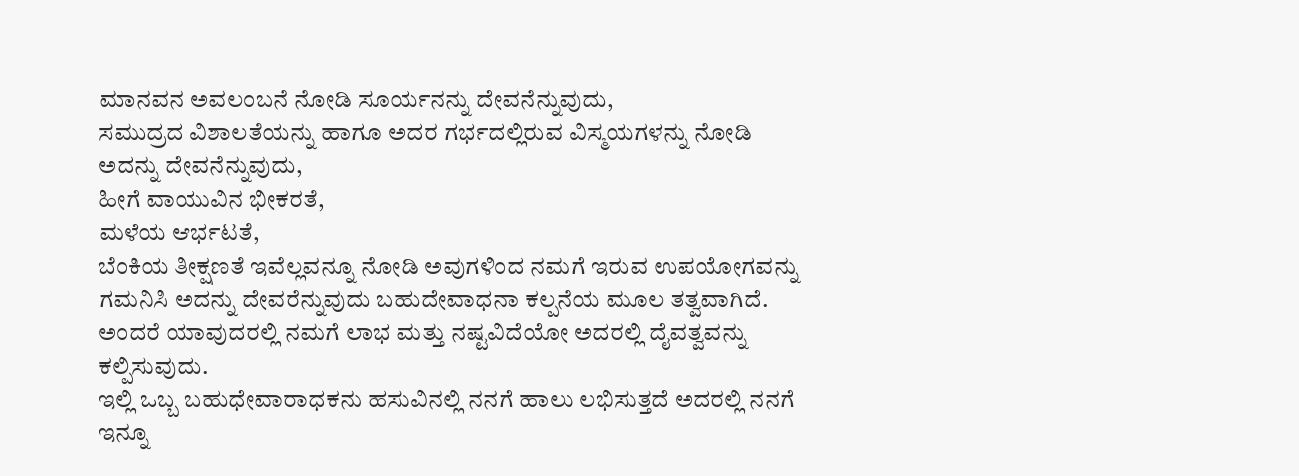ಮಾನವನ ಅವಲಂಬನೆ ನೋಡಿ ಸೂರ್ಯನನ್ನು ದೇವನೆನ್ನುವುದು,
ಸಮುದ್ರದ ವಿಶಾಲತೆಯನ್ನು ಹಾಗೂ ಅದರ ಗರ್ಭದಲ್ಲಿರುವ ವಿಸ್ಮಯಗಳನ್ನು ನೋಡಿ ಅದನ್ನು ದೇವನೆನ್ನುವುದು,
ಹೀಗೆ ವಾಯುವಿನ ಭೀಕರತೆ,
ಮಳೆಯ ಆರ್ಭಟತೆ,
ಬೆಂಕಿಯ ತೀಕ್ಷಣತೆ ಇವೆಲ್ಲವನ್ನೂ ನೋಡಿ ಅವುಗಳಿಂದ ನಮಗೆ ಇರುವ ಉಪಯೋಗವನ್ನು ಗಮನಿಸಿ ಅದನ್ನು ದೇವರೆನ್ನುವುದು ಬಹುದೇವಾಧನಾ ಕಲ್ಪನೆಯ ಮೂಲ ತತ್ವವಾಗಿದೆ.
ಅಂದರೆ ಯಾವುದರಲ್ಲಿ ನಮಗೆ ಲಾಭ ಮತ್ತು ನಷ್ಟವಿದೆಯೋ ಅದರಲ್ಲಿ ದೈವತ್ವವನ್ನು ಕಲ್ಪಿಸುವುದು.
ಇಲ್ಲಿ ಒಬ್ಬ ಬಹುಧೇವಾರಾಧಕನು ಹಸುವಿನಲ್ಲಿ ನನಗೆ ಹಾಲು ಲಭಿಸುತ್ತದೆ ಅದರಲ್ಲಿ ನನಗೆ ಇನ್ನೂ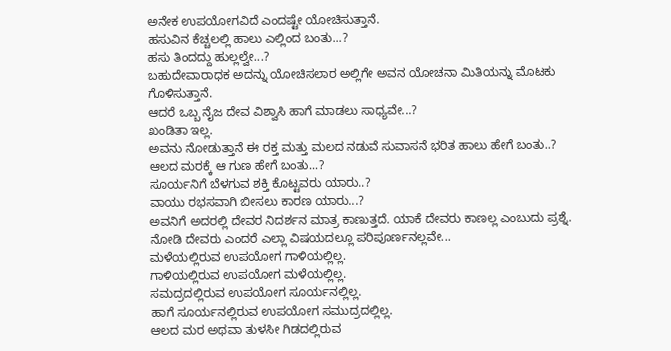ಅನೇಕ ಉಪಯೋಗವಿದೆ ಎಂದಷ್ಟೇ ಯೋಚಿಸುತ್ತಾನೆ.
ಹಸುವಿನ ಕೆಚ್ಚಲಲ್ಲಿ ಹಾಲು ಎಲ್ಲಿಂದ ಬಂತು...?
ಹಸು ತಿಂದದ್ದು ಹುಲ್ಲಲ್ವೇ...?
ಬಹುದೇವಾರಾಧಕ ಅದನ್ನು ಯೋಚಿಸಲಾರ ಅಲ್ಲಿಗೇ ಅವನ ಯೋಚನಾ ಮಿತಿಯನ್ನು ಮೊಟಕು ಗೊಳಿಸುತ್ತಾನೆ.
ಆದರೆ ಒಬ್ಬ ನೈಜ ದೇವ ವಿಶ್ವಾಸಿ ಹಾಗೆ ಮಾಡಲು ಸಾಧ್ಯವೇ...?
ಖಂಡಿತಾ ಇಲ್ಲ.
ಅವನು ನೋಡುತ್ತಾನೆ ಈ ರಕ್ತ ಮತ್ತು ಮಲದ ನಡುವೆ ಸುವಾಸನೆ ಭರಿತ ಹಾಲು ಹೇಗೆ ಬಂತು..?
ಆಲದ ಮರಕ್ಕೆ ಆ ಗುಣ ಹೇಗೆ ಬಂತು...?
ಸೂರ್ಯನಿಗೆ ಬೆಳಗುವ ಶಕ್ತಿ ಕೊಟ್ಟವರು ಯಾರು..?
ವಾಯು ರಭಸವಾಗಿ ಬೀಸಲು ಕಾರಣ ಯಾರು...?
ಅವನಿಗೆ ಅದರಲ್ಲಿ ದೇವರ ನಿದರ್ಶನ ಮಾತ್ರ ಕಾಣುತ್ತದೆ. ಯಾಕೆ ದೇವರು ಕಾಣಲ್ಲ ಎಂಬುದು ಪ್ರಶ್ನೆ.
ನೋಡಿ ದೇವರು ಎಂದರೆ ಎಲ್ಲಾ ವಿಷಯದಲ್ಲೂ ಪರಿಪೂರ್ಣನಲ್ಲವೇ...
ಮಳೆಯಲ್ಲಿರುವ ಉಪಯೋಗ ಗಾಳಿಯಲ್ಲಿಲ್ಲ.
ಗಾಳಿಯಲ್ಲಿರುವ ಉಪಯೋಗ ಮಳೆಯಲ್ಲಿಲ್ಲ.
ಸಮದ್ರದಲ್ಲಿರುವ ಉಪಯೋಗ ಸೂರ್ಯನಲ್ಲಿಲ್ಲ.
ಹಾಗೆ ಸೂರ್ಯನಲ್ಲಿರುವ ಉಪಯೋಗ ಸಮುದ್ರದಲ್ಲಿಲ್ಲ.
ಆಲದ ಮರ ಅಥವಾ ತುಳಸೀ ಗಿಡದಲ್ಲಿರುವ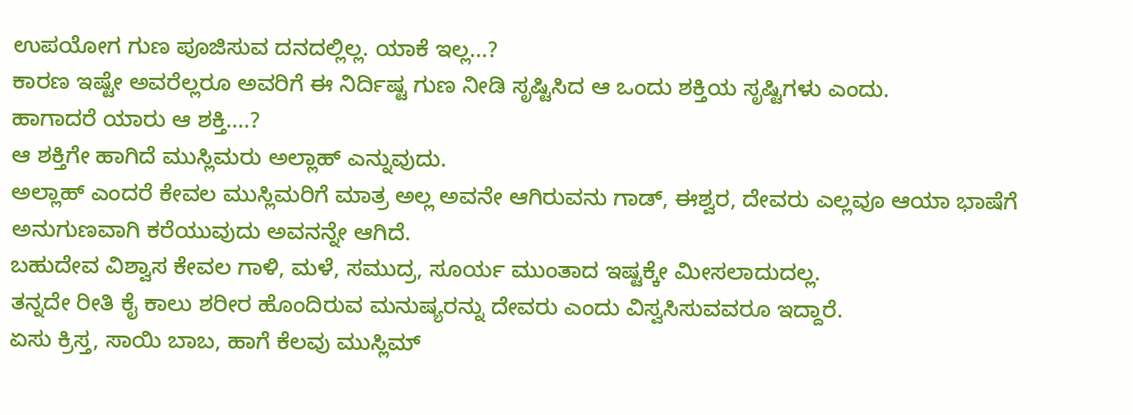ಉಪಯೋಗ ಗುಣ ಪೂಜಿಸುವ ದನದಲ್ಲಿಲ್ಲ. ಯಾಕೆ ಇಲ್ಲ...?
ಕಾರಣ ಇಷ್ಟೇ ಅವರೆಲ್ಲರೂ ಅವರಿಗೆ ಈ ನಿರ್ದಿಷ್ಟ ಗುಣ ನೀಡಿ ಸೃಷ್ಟಿಸಿದ ಆ ಒಂದು ಶಕ್ತಿಯ ಸೃಷ್ಟಿಗಳು ಎಂದು.
ಹಾಗಾದರೆ ಯಾರು ಆ ಶಕ್ತಿ....?
ಆ ಶಕ್ತಿಗೇ ಹಾಗಿದೆ ಮುಸ್ಲಿಮರು ಅಲ್ಲಾಹ್ ಎನ್ನುವುದು.
ಅಲ್ಲಾಹ್ ಎಂದರೆ ಕೇವಲ ಮುಸ್ಲಿಮರಿಗೆ ಮಾತ್ರ ಅಲ್ಲ ಅವನೇ ಆಗಿರುವನು ಗಾಡ್, ಈಶ್ವರ, ದೇವರು ಎಲ್ಲವೂ ಆಯಾ ಭಾಷೆಗೆ ಅನುಗುಣವಾಗಿ ಕರೆಯುವುದು ಅವನನ್ನೇ ಆಗಿದೆ.
ಬಹುದೇವ ವಿಶ್ವಾಸ ಕೇವಲ ಗಾಳಿ, ಮಳೆ, ಸಮುದ್ರ, ಸೂರ್ಯ ಮುಂತಾದ ಇಷ್ಟಕ್ಕೇ ಮೀಸಲಾದುದಲ್ಲ.
ತನ್ನದೇ ರೀತಿ ಕೈ ಕಾಲು ಶರೀರ ಹೊಂದಿರುವ ಮನುಷ್ಯರನ್ನು ದೇವರು ಎಂದು ವಿಸ್ವಸಿಸುವವರೂ ಇದ್ದಾರೆ.
ಏಸು ಕ್ರಿಸ್ತ, ಸಾಯಿ ಬಾಬ, ಹಾಗೆ ಕೆಲವು ಮುಸ್ಲಿಮ್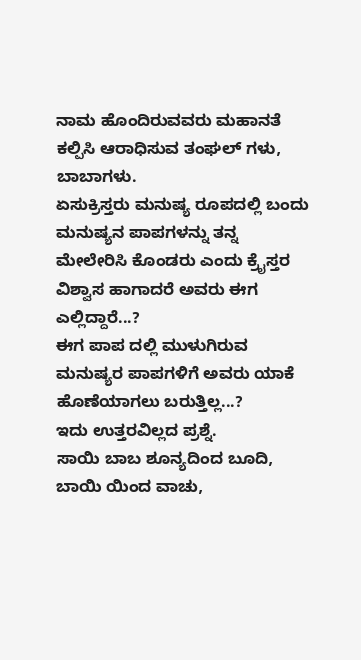ನಾಮ ಹೊಂದಿರುವವರು ಮಹಾನತೆ ಕಲ್ಪಿಸಿ ಆರಾಧಿಸುವ ತಂಘಲ್ ಗಳು, ಬಾಬಾಗಳು.
ಏಸುಕ್ರಿಸ್ತರು ಮನುಷ್ಯ ರೂಪದಲ್ಲಿ ಬಂದು ಮನುಷ್ಯನ ಪಾಪಗಳನ್ನು ತನ್ನ ಮೇಲೇರಿಸಿ ಕೊಂಡರು ಎಂದು ಕ್ರೈಸ್ತರ ವಿಶ್ವಾಸ ಹಾಗಾದರೆ ಅವರು ಈಗ ಎಲ್ಲಿದ್ದಾರೆ...?
ಈಗ ಪಾಪ ದಲ್ಲಿ ಮುಳುಗಿರುವ ಮನುಷ್ಯರ ಪಾಪಗಳಿಗೆ ಅವರು ಯಾಕೆ ಹೊಣೆಯಾಗಲು ಬರುತ್ತಿಲ್ಲ...?
ಇದು ಉತ್ತರವಿಲ್ಲದ ಪ್ರಶ್ನೆ.
ಸಾಯಿ ಬಾಬ ಶೂನ್ಯದಿಂದ ಬೂದಿ, ಬಾಯಿ ಯಿಂದ ವಾಚು,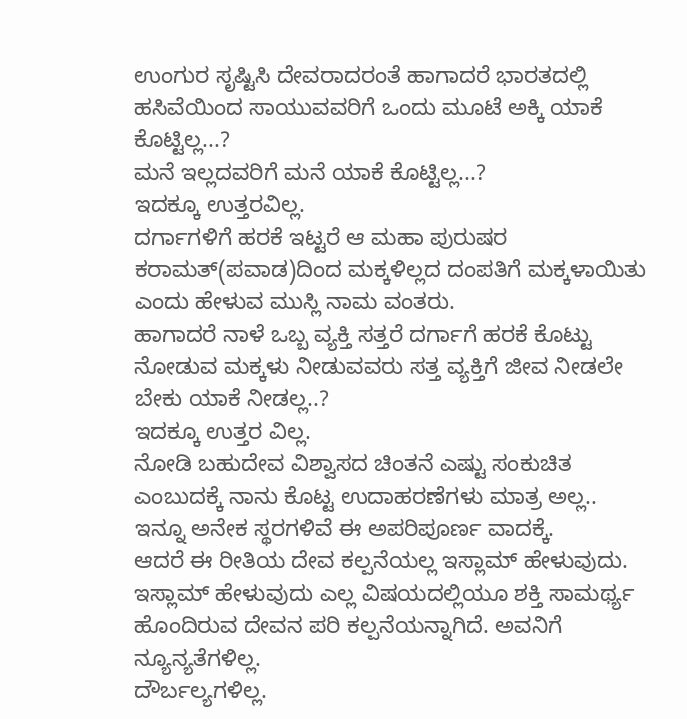ಉಂಗುರ ಸೃಷ್ಟಿಸಿ ದೇವರಾದರಂತೆ ಹಾಗಾದರೆ ಭಾರತದಲ್ಲಿ ಹಸಿವೆಯಿಂದ ಸಾಯುವವರಿಗೆ ಒಂದು ಮೂಟೆ ಅಕ್ಕಿ ಯಾಕೆ ಕೊಟ್ಟಿಲ್ಲ...?
ಮನೆ ಇಲ್ಲದವರಿಗೆ ಮನೆ ಯಾಕೆ ಕೊಟ್ಟಿಲ್ಲ...?
ಇದಕ್ಕೂ ಉತ್ತರವಿಲ್ಲ.
ದರ್ಗಾಗಳಿಗೆ ಹರಕೆ ಇಟ್ಟರೆ ಆ ಮಹಾ ಪುರುಷರ ಕರಾಮತ್(ಪವಾಡ)ದಿಂದ ಮಕ್ಕಳಿಲ್ಲದ ದಂಪತಿಗೆ ಮಕ್ಕಳಾಯಿತು ಎಂದು ಹೇಳುವ ಮುಸ್ಲಿ ನಾಮ ವಂತರು.
ಹಾಗಾದರೆ ನಾಳೆ ಒಬ್ಬ ವ್ಯಕ್ತಿ ಸತ್ತರೆ ದರ್ಗಾಗೆ ಹರಕೆ ಕೊಟ್ಟು ನೋಡುವ ಮಕ್ಕಳು ನೀಡುವವರು ಸತ್ತ ವ್ಯಕ್ತಿಗೆ ಜೀವ ನೀಡಲೇ ಬೇಕು ಯಾಕೆ ನೀಡಲ್ಲ..?
ಇದಕ್ಕೂ ಉತ್ತರ ವಿಲ್ಲ.
ನೋಡಿ ಬಹುದೇವ ವಿಶ್ವಾಸದ ಚಿಂತನೆ ಎಷ್ಟು ಸಂಕುಚಿತ ಎಂಬುದಕ್ಕೆ ನಾನು ಕೊಟ್ಟ ಉದಾಹರಣೆಗಳು ಮಾತ್ರ ಅಲ್ಲ..
ಇನ್ನೂ ಅನೇಕ ಸ್ಥರಗಳಿವೆ ಈ ಅಪರಿಪೂರ್ಣ ವಾದಕ್ಕೆ.
ಆದರೆ ಈ ರೀತಿಯ ದೇವ ಕಲ್ಪನೆಯಲ್ಲ ಇಸ್ಲಾಮ್ ಹೇಳುವುದು.
ಇಸ್ಲಾಮ್ ಹೇಳುವುದು ಎಲ್ಲ ವಿಷಯದಲ್ಲಿಯೂ ಶಕ್ತಿ ಸಾಮರ್ಥ್ಯ ಹೊಂದಿರುವ ದೇವನ ಪರಿ ಕಲ್ಪನೆಯನ್ನಾಗಿದೆ. ಅವನಿಗೆ ನ್ಯೂನ್ಯತೆಗಳಿಲ್ಲ.
ದೌರ್ಬಲ್ಯಗಳಿಲ್ಲ.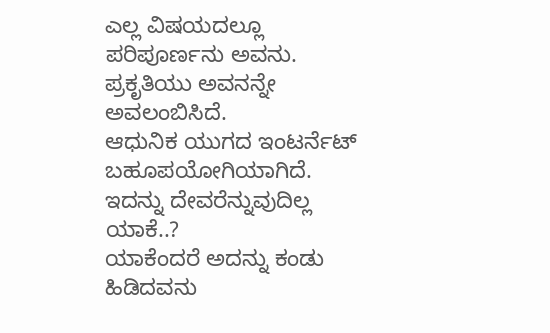ಎಲ್ಲ ವಿಷಯದಲ್ಲೂ ಪರಿಪೂರ್ಣನು ಅವನು.
ಪ್ರಕೃತಿಯು ಅವನನ್ನೇ ಅವಲಂಬಿಸಿದೆ.
ಆಧುನಿಕ ಯುಗದ ಇಂಟರ್ನೆಟ್ ಬಹೂಪಯೋಗಿಯಾಗಿದೆ. ಇದನ್ನು ದೇವರೆನ್ನುವುದಿಲ್ಲ ಯಾಕೆ..?
ಯಾಕೆಂದರೆ ಅದನ್ನು ಕಂಡು ಹಿಡಿದವನು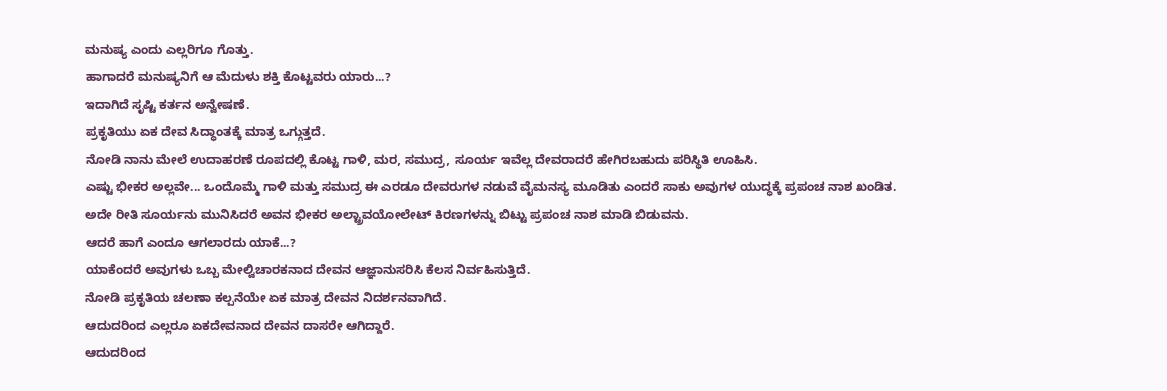ಮನುಷ್ಯ ಎಂದು ಎಲ್ಲರಿಗೂ ಗೊತ್ತು.
ಹಾಗಾದರೆ ಮನುಷ್ಯನಿಗೆ ಆ ಮೆದುಳು ಶಕ್ತಿ ಕೊಟ್ಟವರು ಯಾರು...?
ಇದಾಗಿದೆ ಸೃಷ್ಟಿ ಕರ್ತನ ಅನ್ವೇಷಣೆ.
ಪ್ರಕೃತಿಯು ಏಕ ದೇವ ಸಿದ್ಧಾಂತಕ್ಕೆ ಮಾತ್ರ ಒಗ್ಗುತ್ತದೆ.
ನೋಡಿ ನಾನು ಮೇಲೆ ಉದಾಹರಣೆ ರೂಪದಲ್ಲಿ ಕೊಟ್ಟ ಗಾಳಿ, ಮರ, ಸಮುದ್ರ, ಸೂರ್ಯ ಇವೆಲ್ಲ ದೇವರಾದರೆ ಹೇಗಿರಬಹುದು ಪರಿಸ್ಥಿತಿ ಊಹಿಸಿ.
ಎಷ್ಟು ಭೀಕರ ಅಲ್ಲವೇ... ಒಂದೊಮ್ಮೆ ಗಾಳಿ ಮತ್ತು ಸಮುದ್ರ ಈ ಎರಡೂ ದೇವರುಗಳ ನಡುವೆ ವೈಮನಸ್ಯ ಮೂಡಿತು ಎಂದರೆ ಸಾಕು ಅವುಗಳ ಯುದ್ಧಕ್ಕೆ ಪ್ರಪಂಚ ನಾಶ ಖಂಡಿತ.
ಅದೇ ರೀತಿ ಸೂರ್ಯನು ಮುನಿಸಿದರೆ ಅವನ ಭೀಕರ ಅಲ್ಟ್ರಾವಯೋಲೇಟ್ ಕಿರಣಗಳನ್ನು ಬಿಟ್ಟು ಪ್ರಪಂಚ ನಾಶ ಮಾಡಿ ಬಿಡುವನು.
ಆದರೆ ಹಾಗೆ ಎಂದೂ ಆಗಲಾರದು ಯಾಕೆ...?
ಯಾಕೆಂದರೆ ಅವುಗಳು ಒಬ್ಬ ಮೇಲ್ವಿಚಾರಕನಾದ ದೇವನ ಆಜ್ಞಾನುಸರಿಸಿ ಕೆಲಸ ನಿರ್ವಹಿಸುತ್ತಿದೆ.
ನೋಡಿ ಪ್ರಕೃತಿಯ ಚಲಣಾ ಕಲ್ಪನೆಯೇ ಏಕ ಮಾತ್ರ ದೇವನ ನಿದರ್ಶನವಾಗಿದೆ.
ಆದುದರಿಂದ ಎಲ್ಲರೂ ಏಕದೇವನಾದ ದೇವನ ದಾಸರೇ ಆಗಿದ್ದಾರೆ.
ಆದುದರಿಂದ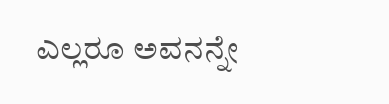ಎಲ್ಲರೂ ಅವನನ್ನೇ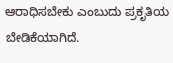ಆರಾಧಿಸಬೇಕು ಎಂಬುದು ಪ್ರಕೃತಿಯ ಬೇಡಿಕೆಯಾಗಿದೆ.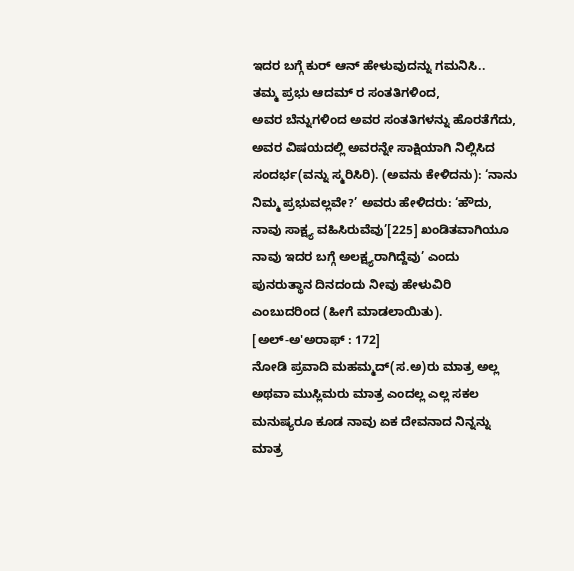ಇದರ ಬಗ್ಗೆ ಕುರ್ ಆನ್ ಹೇಳುವುದನ್ನು ಗಮನಿಸಿ..
ತಮ್ಮ ಪ್ರಭು ಆದಮ್ ರ ಸಂತತಿಗಳಿಂದ,
ಅವರ ಬೆನ್ನುಗಳಿಂದ ಅವರ ಸಂತತಿಗಳನ್ನು ಹೊರತೆಗೆದು,
ಅವರ ವಿಷಯದಲ್ಲಿ ಅವರನ್ನೇ ಸಾಕ್ಷಿಯಾಗಿ ನಿಲ್ಲಿಸಿದ ಸಂದರ್ಭ(ವನ್ನು ಸ್ಮರಿಸಿರಿ). (ಅವನು ಕೇಳಿದನು): ‘ನಾನು ನಿಮ್ಮ ಪ್ರಭುವಲ್ಲವೇ?’ ಅವರು ಹೇಳಿದರು: ‘ಹೌದು, ನಾವು ಸಾಕ್ಷ್ಯ ವಹಿಸಿರುವೆವು’[225] ಖಂಡಿತವಾಗಿಯೂ ನಾವು ಇದರ ಬಗ್ಗೆ ಅಲಕ್ಷ್ಯರಾಗಿದ್ದೆವು’ ಎಂದು ಪುನರುತ್ಥಾನ ದಿನದಂದು ನೀವು ಹೇಳುವಿರಿ ಎಂಬುದರಿಂದ (ಹೀಗೆ ಮಾಡಲಾಯಿತು).
[ಅಲ್-ಅ'ಅರಾಫ್ : 172]
ನೋಡಿ ಪ್ರವಾದಿ ಮಹಮ್ಮದ್(ಸ.ಅ)ರು ಮಾತ್ರ ಅಲ್ಲ ಅಥವಾ ಮುಸ್ಲಿಮರು ಮಾತ್ರ ಎಂದಲ್ಲ ಎಲ್ಲ ಸಕಲ ಮನುಷ್ಯರೂ ಕೂಡ ನಾವು ಏಕ ದೇವನಾದ ನಿನ್ನನ್ನು ಮಾತ್ರ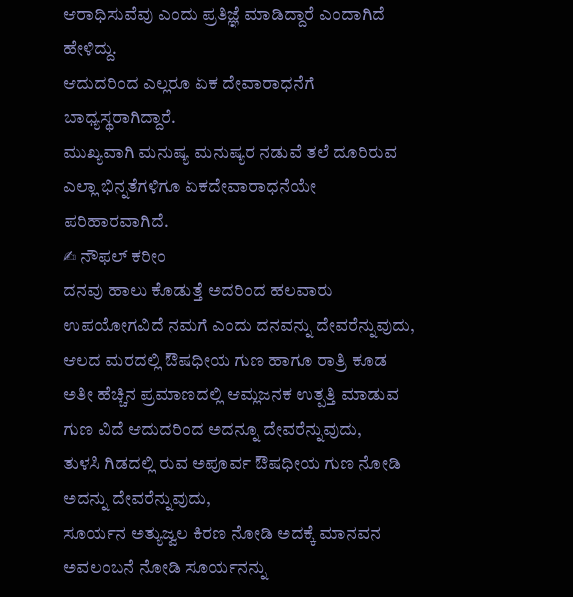ಆರಾಧಿಸುವೆವು ಎಂದು ಪ್ರತಿಜ್ಞೆ ಮಾಡಿದ್ದಾರೆ ಎಂದಾಗಿದೆ ಹೇಳಿದ್ದು.
ಆದುದರಿಂದ ಎಲ್ಲರೂ ಏಕ ದೇವಾರಾಧನೆಗೆ ಬಾಧ್ಯಸ್ಥರಾಗಿದ್ದಾರೆ.
ಮುಖ್ಯವಾಗಿ ಮನುಷ್ಯ ಮನುಷ್ಯರ ನಡುವೆ ತಲೆ ದೂರಿರುವ ಎಲ್ಲಾ ಭಿನ್ನತೆಗಳಿಗೂ ಏಕದೇವಾರಾಧನೆಯೇ ಪರಿಹಾರವಾಗಿದೆ.
✍ ನೌಫಲ್ ಕರೀಂ
ದನವು ಹಾಲು ಕೊಡುತ್ತೆ ಅದರಿಂದ ಹಲವಾರು ಉಪಯೋಗವಿದೆ ನಮಗೆ ಎಂದು ದನವನ್ನು ದೇವರೆನ್ನುವುದು,
ಆಲದ ಮರದಲ್ಲಿ ಔಷಧೀಯ ಗುಣ ಹಾಗೂ ರಾತ್ರಿ ಕೂಡ ಅತೀ ಹೆಚ್ಚಿನ ಪ್ರಮಾಣದಲ್ಲಿ ಆಮ್ಲಜನಕ ಉತ್ಪತ್ತಿ ಮಾಡುವ ಗುಣ ವಿದೆ ಆದುದರಿಂದ ಅದನ್ನೂ ದೇವರೆನ್ನುವುದು,
ತುಳಸಿ ಗಿಡದಲ್ಲಿ ರುವ ಅಪೂರ್ವ ಔಷಧೀಯ ಗುಣ ನೋಡಿ ಅದನ್ನು ದೇವರೆನ್ನುವುದು,
ಸೂರ್ಯನ ಅತ್ಯುಜ್ವಲ ಕಿರಣ ನೋಡಿ ಅದಕ್ಕೆ ಮಾನವನ ಅವಲಂಬನೆ ನೋಡಿ ಸೂರ್ಯನನ್ನು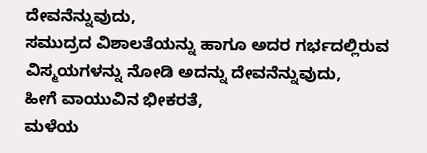ದೇವನೆನ್ನುವುದು,
ಸಮುದ್ರದ ವಿಶಾಲತೆಯನ್ನು ಹಾಗೂ ಅದರ ಗರ್ಭದಲ್ಲಿರುವ ವಿಸ್ಮಯಗಳನ್ನು ನೋಡಿ ಅದನ್ನು ದೇವನೆನ್ನುವುದು,
ಹೀಗೆ ವಾಯುವಿನ ಭೀಕರತೆ,
ಮಳೆಯ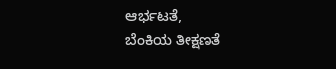ಆರ್ಭಟತೆ,
ಬೆಂಕಿಯ ತೀಕ್ಷಣತೆ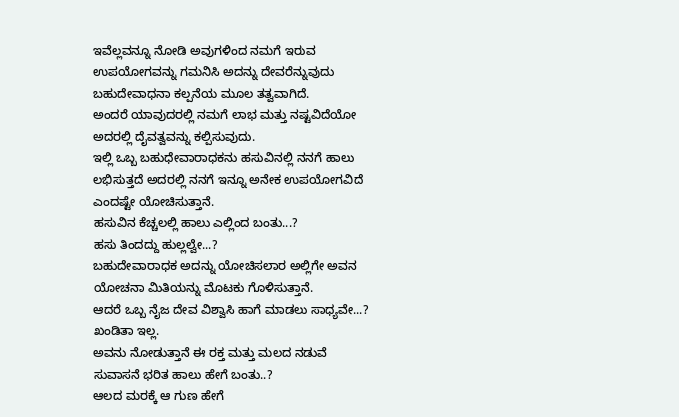ಇವೆಲ್ಲವನ್ನೂ ನೋಡಿ ಅವುಗಳಿಂದ ನಮಗೆ ಇರುವ ಉಪಯೋಗವನ್ನು ಗಮನಿಸಿ ಅದನ್ನು ದೇವರೆನ್ನುವುದು ಬಹುದೇವಾಧನಾ ಕಲ್ಪನೆಯ ಮೂಲ ತತ್ವವಾಗಿದೆ.
ಅಂದರೆ ಯಾವುದರಲ್ಲಿ ನಮಗೆ ಲಾಭ ಮತ್ತು ನಷ್ಟವಿದೆಯೋ ಅದರಲ್ಲಿ ದೈವತ್ವವನ್ನು ಕಲ್ಪಿಸುವುದು.
ಇಲ್ಲಿ ಒಬ್ಬ ಬಹುಧೇವಾರಾಧಕನು ಹಸುವಿನಲ್ಲಿ ನನಗೆ ಹಾಲು ಲಭಿಸುತ್ತದೆ ಅದರಲ್ಲಿ ನನಗೆ ಇನ್ನೂ ಅನೇಕ ಉಪಯೋಗವಿದೆ ಎಂದಷ್ಟೇ ಯೋಚಿಸುತ್ತಾನೆ.
ಹಸುವಿನ ಕೆಚ್ಚಲಲ್ಲಿ ಹಾಲು ಎಲ್ಲಿಂದ ಬಂತು...?
ಹಸು ತಿಂದದ್ದು ಹುಲ್ಲಲ್ವೇ...?
ಬಹುದೇವಾರಾಧಕ ಅದನ್ನು ಯೋಚಿಸಲಾರ ಅಲ್ಲಿಗೇ ಅವನ ಯೋಚನಾ ಮಿತಿಯನ್ನು ಮೊಟಕು ಗೊಳಿಸುತ್ತಾನೆ.
ಆದರೆ ಒಬ್ಬ ನೈಜ ದೇವ ವಿಶ್ವಾಸಿ ಹಾಗೆ ಮಾಡಲು ಸಾಧ್ಯವೇ...?
ಖಂಡಿತಾ ಇಲ್ಲ.
ಅವನು ನೋಡುತ್ತಾನೆ ಈ ರಕ್ತ ಮತ್ತು ಮಲದ ನಡುವೆ ಸುವಾಸನೆ ಭರಿತ ಹಾಲು ಹೇಗೆ ಬಂತು..?
ಆಲದ ಮರಕ್ಕೆ ಆ ಗುಣ ಹೇಗೆ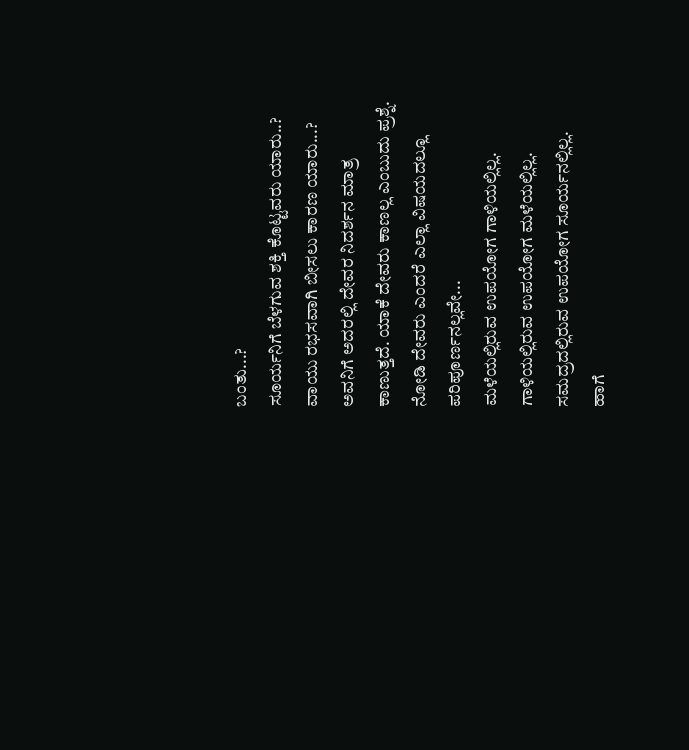ಬಂತು...?
ಸೂರ್ಯನಿಗೆ ಬೆಳಗುವ ಶಕ್ತಿ ಕೊಟ್ಟವರು ಯಾರು..?
ವಾಯು ರಭಸವಾಗಿ ಬೀಸಲು ಕಾರಣ ಯಾರು...?
ಅವನಿಗೆ ಅದರಲ್ಲಿ ದೇವರ ನಿದರ್ಶನ ಮಾತ್ರ ಕಾಣುತ್ತದೆ. ಯಾಕೆ ದೇವರು ಕಾಣಲ್ಲ ಎಂಬುದು ಪ್ರಶ್ನೆ.
ನೋಡಿ ದೇವರು ಎಂದರೆ ಎಲ್ಲಾ ವಿಷಯದಲ್ಲೂ ಪರಿಪೂರ್ಣನಲ್ಲವೇ...
ಮಳೆಯಲ್ಲಿರುವ ಉಪಯೋಗ ಗಾಳಿಯಲ್ಲಿಲ್ಲ.
ಗಾಳಿಯಲ್ಲಿರುವ ಉಪಯೋಗ ಮಳೆಯಲ್ಲಿಲ್ಲ.
ಸಮದ್ರದಲ್ಲಿರುವ ಉಪಯೋಗ ಸೂರ್ಯನಲ್ಲಿಲ್ಲ.
ಹಾಗೆ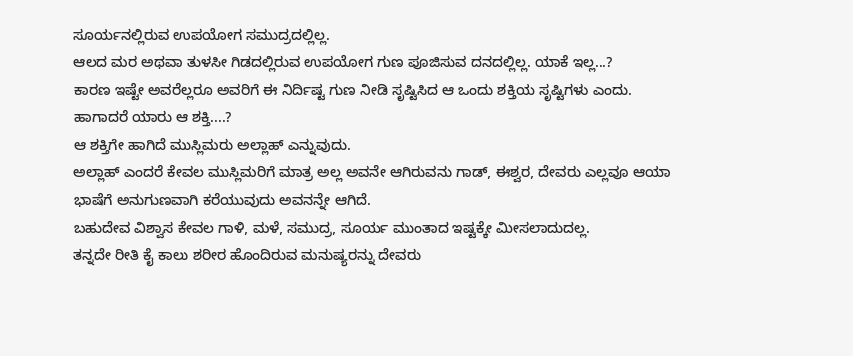ಸೂರ್ಯನಲ್ಲಿರುವ ಉಪಯೋಗ ಸಮುದ್ರದಲ್ಲಿಲ್ಲ.
ಆಲದ ಮರ ಅಥವಾ ತುಳಸೀ ಗಿಡದಲ್ಲಿರುವ ಉಪಯೋಗ ಗುಣ ಪೂಜಿಸುವ ದನದಲ್ಲಿಲ್ಲ. ಯಾಕೆ ಇಲ್ಲ...?
ಕಾರಣ ಇಷ್ಟೇ ಅವರೆಲ್ಲರೂ ಅವರಿಗೆ ಈ ನಿರ್ದಿಷ್ಟ ಗುಣ ನೀಡಿ ಸೃಷ್ಟಿಸಿದ ಆ ಒಂದು ಶಕ್ತಿಯ ಸೃಷ್ಟಿಗಳು ಎಂದು.
ಹಾಗಾದರೆ ಯಾರು ಆ ಶಕ್ತಿ....?
ಆ ಶಕ್ತಿಗೇ ಹಾಗಿದೆ ಮುಸ್ಲಿಮರು ಅಲ್ಲಾಹ್ ಎನ್ನುವುದು.
ಅಲ್ಲಾಹ್ ಎಂದರೆ ಕೇವಲ ಮುಸ್ಲಿಮರಿಗೆ ಮಾತ್ರ ಅಲ್ಲ ಅವನೇ ಆಗಿರುವನು ಗಾಡ್, ಈಶ್ವರ, ದೇವರು ಎಲ್ಲವೂ ಆಯಾ ಭಾಷೆಗೆ ಅನುಗುಣವಾಗಿ ಕರೆಯುವುದು ಅವನನ್ನೇ ಆಗಿದೆ.
ಬಹುದೇವ ವಿಶ್ವಾಸ ಕೇವಲ ಗಾಳಿ, ಮಳೆ, ಸಮುದ್ರ, ಸೂರ್ಯ ಮುಂತಾದ ಇಷ್ಟಕ್ಕೇ ಮೀಸಲಾದುದಲ್ಲ.
ತನ್ನದೇ ರೀತಿ ಕೈ ಕಾಲು ಶರೀರ ಹೊಂದಿರುವ ಮನುಷ್ಯರನ್ನು ದೇವರು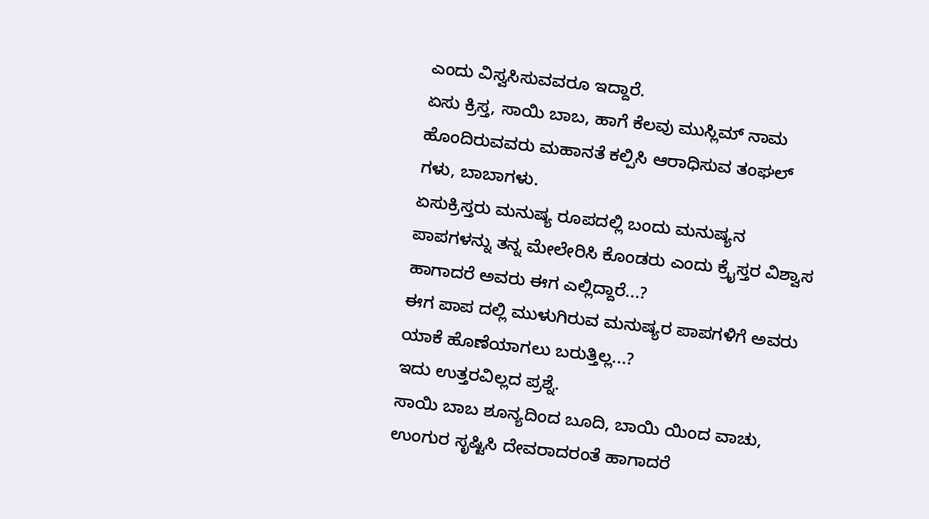ಎಂದು ವಿಸ್ವಸಿಸುವವರೂ ಇದ್ದಾರೆ.
ಏಸು ಕ್ರಿಸ್ತ, ಸಾಯಿ ಬಾಬ, ಹಾಗೆ ಕೆಲವು ಮುಸ್ಲಿಮ್ ನಾಮ ಹೊಂದಿರುವವರು ಮಹಾನತೆ ಕಲ್ಪಿಸಿ ಆರಾಧಿಸುವ ತಂಘಲ್ ಗಳು, ಬಾಬಾಗಳು.
ಏಸುಕ್ರಿಸ್ತರು ಮನುಷ್ಯ ರೂಪದಲ್ಲಿ ಬಂದು ಮನುಷ್ಯನ ಪಾಪಗಳನ್ನು ತನ್ನ ಮೇಲೇರಿಸಿ ಕೊಂಡರು ಎಂದು ಕ್ರೈಸ್ತರ ವಿಶ್ವಾಸ ಹಾಗಾದರೆ ಅವರು ಈಗ ಎಲ್ಲಿದ್ದಾರೆ...?
ಈಗ ಪಾಪ ದಲ್ಲಿ ಮುಳುಗಿರುವ ಮನುಷ್ಯರ ಪಾಪಗಳಿಗೆ ಅವರು ಯಾಕೆ ಹೊಣೆಯಾಗಲು ಬರುತ್ತಿಲ್ಲ...?
ಇದು ಉತ್ತರವಿಲ್ಲದ ಪ್ರಶ್ನೆ.
ಸಾಯಿ ಬಾಬ ಶೂನ್ಯದಿಂದ ಬೂದಿ, ಬಾಯಿ ಯಿಂದ ವಾಚು, ಉಂಗುರ ಸೃಷ್ಟಿಸಿ ದೇವರಾದರಂತೆ ಹಾಗಾದರೆ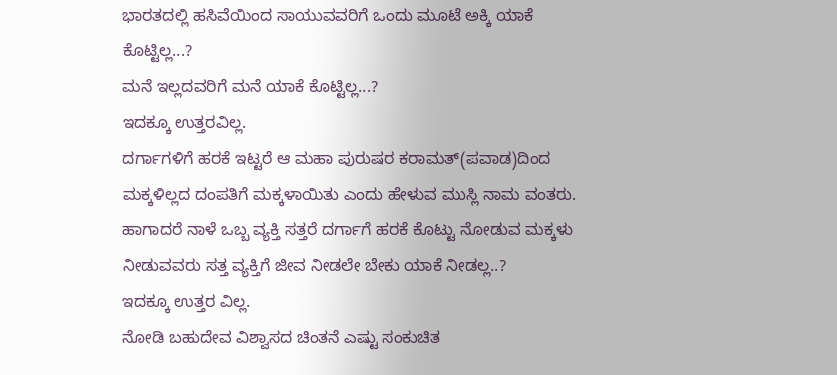ಭಾರತದಲ್ಲಿ ಹಸಿವೆಯಿಂದ ಸಾಯುವವರಿಗೆ ಒಂದು ಮೂಟೆ ಅಕ್ಕಿ ಯಾಕೆ ಕೊಟ್ಟಿಲ್ಲ...?
ಮನೆ ಇಲ್ಲದವರಿಗೆ ಮನೆ ಯಾಕೆ ಕೊಟ್ಟಿಲ್ಲ...?
ಇದಕ್ಕೂ ಉತ್ತರವಿಲ್ಲ.
ದರ್ಗಾಗಳಿಗೆ ಹರಕೆ ಇಟ್ಟರೆ ಆ ಮಹಾ ಪುರುಷರ ಕರಾಮತ್(ಪವಾಡ)ದಿಂದ ಮಕ್ಕಳಿಲ್ಲದ ದಂಪತಿಗೆ ಮಕ್ಕಳಾಯಿತು ಎಂದು ಹೇಳುವ ಮುಸ್ಲಿ ನಾಮ ವಂತರು.
ಹಾಗಾದರೆ ನಾಳೆ ಒಬ್ಬ ವ್ಯಕ್ತಿ ಸತ್ತರೆ ದರ್ಗಾಗೆ ಹರಕೆ ಕೊಟ್ಟು ನೋಡುವ ಮಕ್ಕಳು ನೀಡುವವರು ಸತ್ತ ವ್ಯಕ್ತಿಗೆ ಜೀವ ನೀಡಲೇ ಬೇಕು ಯಾಕೆ ನೀಡಲ್ಲ..?
ಇದಕ್ಕೂ ಉತ್ತರ ವಿಲ್ಲ.
ನೋಡಿ ಬಹುದೇವ ವಿಶ್ವಾಸದ ಚಿಂತನೆ ಎಷ್ಟು ಸಂಕುಚಿತ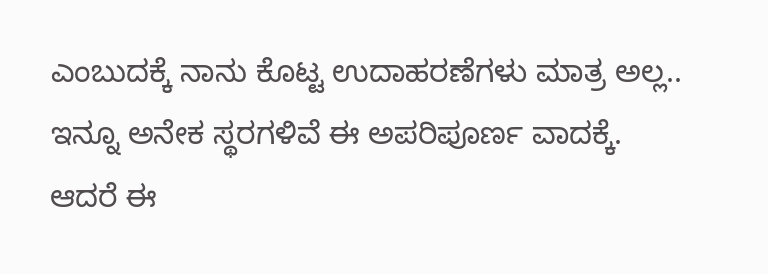ಎಂಬುದಕ್ಕೆ ನಾನು ಕೊಟ್ಟ ಉದಾಹರಣೆಗಳು ಮಾತ್ರ ಅಲ್ಲ..
ಇನ್ನೂ ಅನೇಕ ಸ್ಥರಗಳಿವೆ ಈ ಅಪರಿಪೂರ್ಣ ವಾದಕ್ಕೆ.
ಆದರೆ ಈ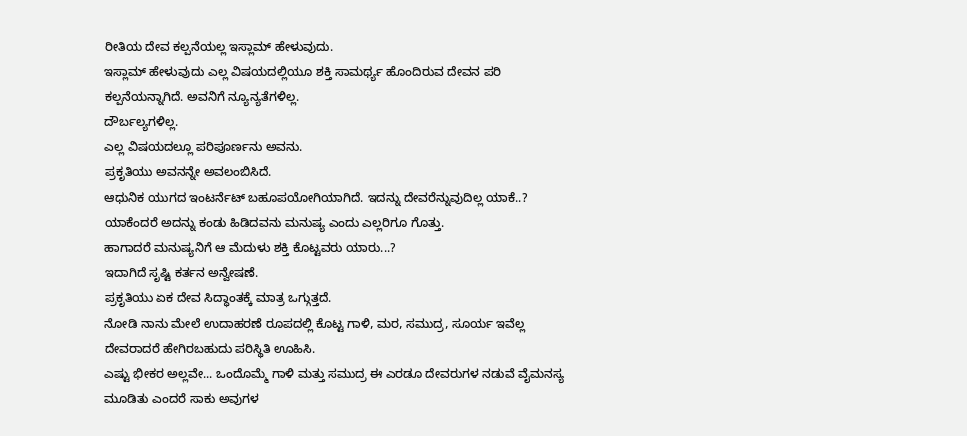ರೀತಿಯ ದೇವ ಕಲ್ಪನೆಯಲ್ಲ ಇಸ್ಲಾಮ್ ಹೇಳುವುದು.
ಇಸ್ಲಾಮ್ ಹೇಳುವುದು ಎಲ್ಲ ವಿಷಯದಲ್ಲಿಯೂ ಶಕ್ತಿ ಸಾಮರ್ಥ್ಯ ಹೊಂದಿರುವ ದೇವನ ಪರಿ ಕಲ್ಪನೆಯನ್ನಾಗಿದೆ. ಅವನಿಗೆ ನ್ಯೂನ್ಯತೆಗಳಿಲ್ಲ.
ದೌರ್ಬಲ್ಯಗಳಿಲ್ಲ.
ಎಲ್ಲ ವಿಷಯದಲ್ಲೂ ಪರಿಪೂರ್ಣನು ಅವನು.
ಪ್ರಕೃತಿಯು ಅವನನ್ನೇ ಅವಲಂಬಿಸಿದೆ.
ಆಧುನಿಕ ಯುಗದ ಇಂಟರ್ನೆಟ್ ಬಹೂಪಯೋಗಿಯಾಗಿದೆ. ಇದನ್ನು ದೇವರೆನ್ನುವುದಿಲ್ಲ ಯಾಕೆ..?
ಯಾಕೆಂದರೆ ಅದನ್ನು ಕಂಡು ಹಿಡಿದವನು ಮನುಷ್ಯ ಎಂದು ಎಲ್ಲರಿಗೂ ಗೊತ್ತು.
ಹಾಗಾದರೆ ಮನುಷ್ಯನಿಗೆ ಆ ಮೆದುಳು ಶಕ್ತಿ ಕೊಟ್ಟವರು ಯಾರು...?
ಇದಾಗಿದೆ ಸೃಷ್ಟಿ ಕರ್ತನ ಅನ್ವೇಷಣೆ.
ಪ್ರಕೃತಿಯು ಏಕ ದೇವ ಸಿದ್ಧಾಂತಕ್ಕೆ ಮಾತ್ರ ಒಗ್ಗುತ್ತದೆ.
ನೋಡಿ ನಾನು ಮೇಲೆ ಉದಾಹರಣೆ ರೂಪದಲ್ಲಿ ಕೊಟ್ಟ ಗಾಳಿ, ಮರ, ಸಮುದ್ರ, ಸೂರ್ಯ ಇವೆಲ್ಲ ದೇವರಾದರೆ ಹೇಗಿರಬಹುದು ಪರಿಸ್ಥಿತಿ ಊಹಿಸಿ.
ಎಷ್ಟು ಭೀಕರ ಅಲ್ಲವೇ... ಒಂದೊಮ್ಮೆ ಗಾಳಿ ಮತ್ತು ಸಮುದ್ರ ಈ ಎರಡೂ ದೇವರುಗಳ ನಡುವೆ ವೈಮನಸ್ಯ ಮೂಡಿತು ಎಂದರೆ ಸಾಕು ಅವುಗಳ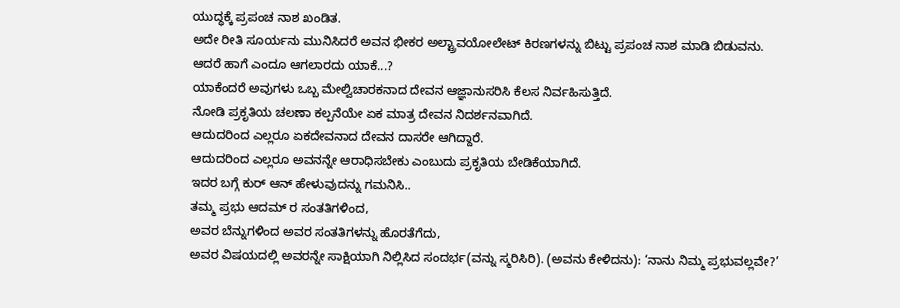ಯುದ್ಧಕ್ಕೆ ಪ್ರಪಂಚ ನಾಶ ಖಂಡಿತ.
ಅದೇ ರೀತಿ ಸೂರ್ಯನು ಮುನಿಸಿದರೆ ಅವನ ಭೀಕರ ಅಲ್ಟ್ರಾವಯೋಲೇಟ್ ಕಿರಣಗಳನ್ನು ಬಿಟ್ಟು ಪ್ರಪಂಚ ನಾಶ ಮಾಡಿ ಬಿಡುವನು.
ಆದರೆ ಹಾಗೆ ಎಂದೂ ಆಗಲಾರದು ಯಾಕೆ...?
ಯಾಕೆಂದರೆ ಅವುಗಳು ಒಬ್ಬ ಮೇಲ್ವಿಚಾರಕನಾದ ದೇವನ ಆಜ್ಞಾನುಸರಿಸಿ ಕೆಲಸ ನಿರ್ವಹಿಸುತ್ತಿದೆ.
ನೋಡಿ ಪ್ರಕೃತಿಯ ಚಲಣಾ ಕಲ್ಪನೆಯೇ ಏಕ ಮಾತ್ರ ದೇವನ ನಿದರ್ಶನವಾಗಿದೆ.
ಆದುದರಿಂದ ಎಲ್ಲರೂ ಏಕದೇವನಾದ ದೇವನ ದಾಸರೇ ಆಗಿದ್ದಾರೆ.
ಆದುದರಿಂದ ಎಲ್ಲರೂ ಅವನನ್ನೇ ಆರಾಧಿಸಬೇಕು ಎಂಬುದು ಪ್ರಕೃತಿಯ ಬೇಡಿಕೆಯಾಗಿದೆ.
ಇದರ ಬಗ್ಗೆ ಕುರ್ ಆನ್ ಹೇಳುವುದನ್ನು ಗಮನಿಸಿ..
ತಮ್ಮ ಪ್ರಭು ಆದಮ್ ರ ಸಂತತಿಗಳಿಂದ,
ಅವರ ಬೆನ್ನುಗಳಿಂದ ಅವರ ಸಂತತಿಗಳನ್ನು ಹೊರತೆಗೆದು,
ಅವರ ವಿಷಯದಲ್ಲಿ ಅವರನ್ನೇ ಸಾಕ್ಷಿಯಾಗಿ ನಿಲ್ಲಿಸಿದ ಸಂದರ್ಭ(ವನ್ನು ಸ್ಮರಿಸಿರಿ). (ಅವನು ಕೇಳಿದನು): ‘ನಾನು ನಿಮ್ಮ ಪ್ರಭುವಲ್ಲವೇ?’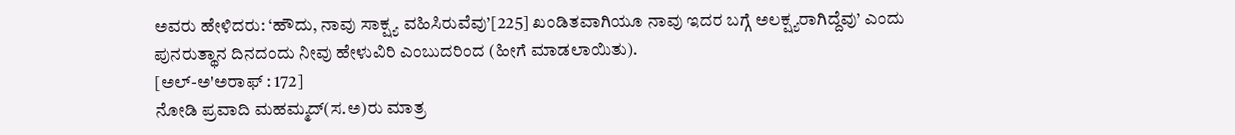ಅವರು ಹೇಳಿದರು: ‘ಹೌದು, ನಾವು ಸಾಕ್ಷ್ಯ ವಹಿಸಿರುವೆವು’[225] ಖಂಡಿತವಾಗಿಯೂ ನಾವು ಇದರ ಬಗ್ಗೆ ಅಲಕ್ಷ್ಯರಾಗಿದ್ದೆವು’ ಎಂದು ಪುನರುತ್ಥಾನ ದಿನದಂದು ನೀವು ಹೇಳುವಿರಿ ಎಂಬುದರಿಂದ (ಹೀಗೆ ಮಾಡಲಾಯಿತು).
[ಅಲ್-ಅ'ಅರಾಫ್ : 172]
ನೋಡಿ ಪ್ರವಾದಿ ಮಹಮ್ಮದ್(ಸ.ಅ)ರು ಮಾತ್ರ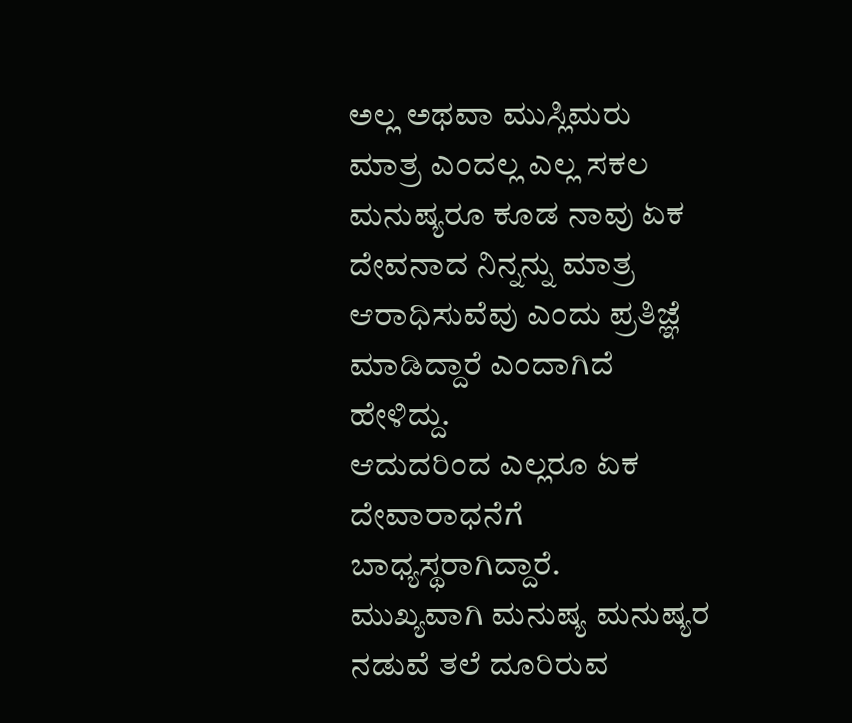ಅಲ್ಲ ಅಥವಾ ಮುಸ್ಲಿಮರು ಮಾತ್ರ ಎಂದಲ್ಲ ಎಲ್ಲ ಸಕಲ ಮನುಷ್ಯರೂ ಕೂಡ ನಾವು ಏಕ ದೇವನಾದ ನಿನ್ನನ್ನು ಮಾತ್ರ ಆರಾಧಿಸುವೆವು ಎಂದು ಪ್ರತಿಜ್ಞೆ ಮಾಡಿದ್ದಾರೆ ಎಂದಾಗಿದೆ ಹೇಳಿದ್ದು.
ಆದುದರಿಂದ ಎಲ್ಲರೂ ಏಕ ದೇವಾರಾಧನೆಗೆ ಬಾಧ್ಯಸ್ಥರಾಗಿದ್ದಾರೆ.
ಮುಖ್ಯವಾಗಿ ಮನುಷ್ಯ ಮನುಷ್ಯರ ನಡುವೆ ತಲೆ ದೂರಿರುವ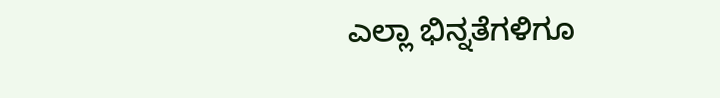ಎಲ್ಲಾ ಭಿನ್ನತೆಗಳಿಗೂ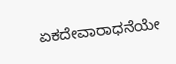ಏಕದೇವಾರಾಧನೆಯೇ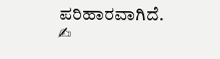ಪರಿಹಾರವಾಗಿದೆ.
✍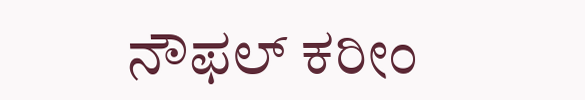ನೌಫಲ್ ಕರೀಂ